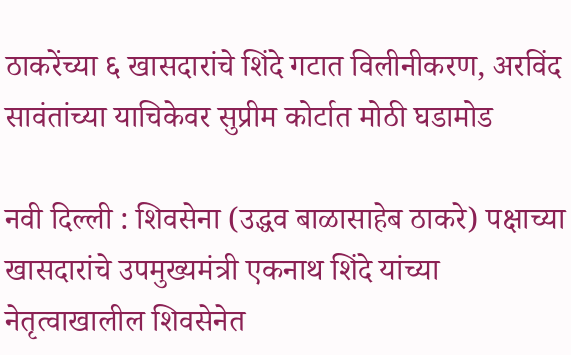ठाकरेंच्या ६ खासदारांचे शिंदे गटात विलीनीकरण, अरविंद सावंतांच्या याचिकेवर सुप्रीम कोर्टात मोठी घडामोड

नवी दिल्ली : शिवसेना (उद्धव बाळासाहेब ठाकरे) पक्षाच्या खासदारांचे उपमुख्यमंत्री एकनाथ शिंदे यांच्या नेतृत्वाखालील शिवसेनेत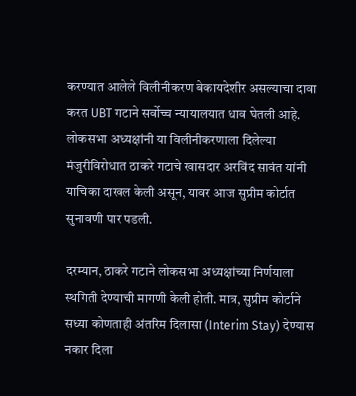करण्यात आलेले विलीनीकरण बेकायदेशीर असल्याचा दावा करत UBT गटाने सर्वोच्च न्यायालयात धाव घेतली आहे.
लोकसभा अध्यक्षांनी या विलीनीकरणाला दिलेल्या मंजुरीविरोधात ठाकरे गटाचे खासदार अरविंद सावंत यांनी याचिका दाखल केली असून, यावर आज सुप्रीम कोर्टात सुनावणी पार पडली.

दरम्यान, ठाकरे गटाने लोकसभा अध्यक्षांच्या निर्णयाला स्थगिती देण्याची मागणी केली होती. मात्र, सुप्रीम कोर्टाने सध्या कोणताही अंतरिम दिलासा (Interim Stay) देण्यास नकार दिला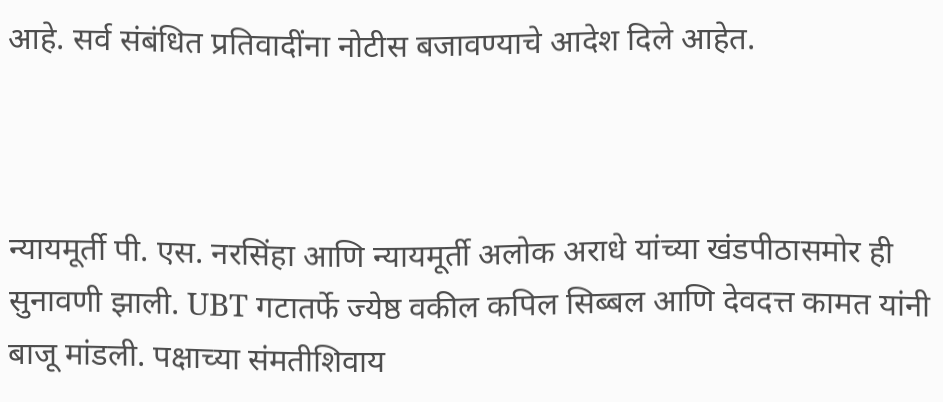आहे. सर्व संबंधित प्रतिवादींना नोटीस बजावण्याचे आदेश दिले आहेत.



न्यायमूर्ती पी. एस. नरसिंहा आणि न्यायमूर्ती अलोक अराधे यांच्या खंडपीठासमोर ही सुनावणी झाली. UBT गटातर्फे ज्येष्ठ वकील कपिल सिब्बल आणि देवदत्त कामत यांनी बाजू मांडली. पक्षाच्या संमतीशिवाय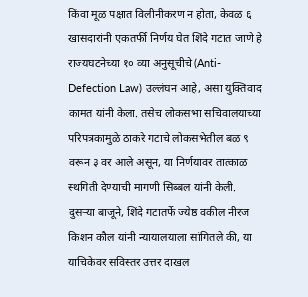किंवा मूळ पक्षात विलीनीकरण न होता, केवळ ६ खासदारांनी एकतर्फी निर्णय घेत शिंदे गटात जाणे हे राज्यघटनेच्या १० व्या अनुसूचीचे (Anti-Defection Law) उल्लंघन आहे, असा युक्तिवाद कामत यांनी केला. तसेच लोकसभा सचिवालयाच्या परिपत्रकामुळे ठाकरे गटाचे लोकसभेतील बळ ९ वरून ३ वर आले असून, या निर्णयावर तात्काळ स्थगिती देण्याची मागणी सिब्बल यांनी केली.
दुसऱ्या बाजूने, शिंदे गटातर्फे ज्येष्ठ वकील नीरज किशन कौल यांनी न्यायालयाला सांगितले की, या याचिकेवर सविस्तर उत्तर दाखल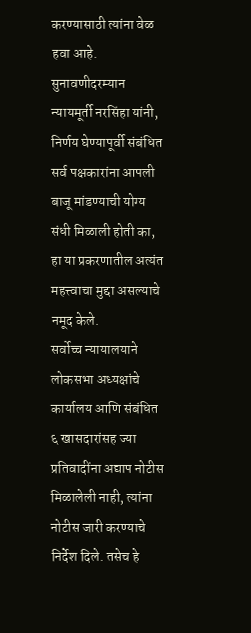करण्यासाठी त्यांना वेळ हवा आहे. सुनावणीदरम्यान न्यायमूर्ती नरसिंहा यांनी, निर्णय घेण्यापूर्वी संबंधित सर्व पक्षकारांना आपली बाजू मांडण्याची योग्य संधी मिळाली होती का, हा या प्रकरणातील अत्यंत महत्त्वाचा मुद्दा असल्याचे नमूद केले.
सर्वोच्च न्यायालयाने लोकसभा अध्यक्षांचे कार्यालय आणि संबंधित ६ खासदारांसह ज्या प्रतिवादींना अद्याप नोटीस मिळालेली नाही, त्यांना नोटीस जारी करण्याचे निर्देश दिले. तसेच हे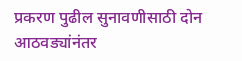प्रकरण पुढील सुनावणीसाठी दोन आठवड्यांनंतर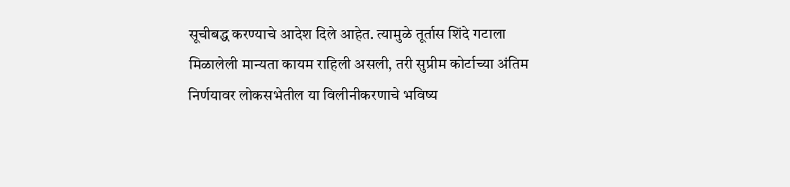सूचीबद्ध करण्याचे आदेश दिले आहेत. त्यामुळे तूर्तास शिंदे गटाला मिळालेली मान्यता कायम राहिली असली, तरी सुप्रीम कोर्टाच्या अंतिम निर्णयावर लोकसभेतील या विलीनीकरणाचे भविष्य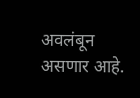अवलंबून असणार आहे.